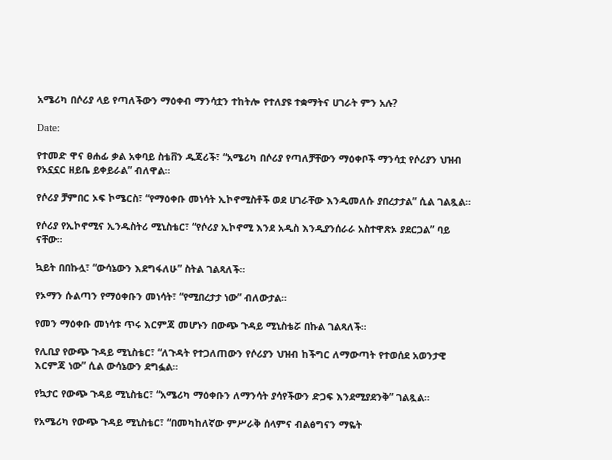አሜሪካ በሶሪያ ላይ የጣለችውን ማዕቀብ ማንሳቷን ተከትሎ የተለያዩ ተቋማትና ሀገራት ምን አሉ?

Date:

የተመድ ዋና ፀሐፊ ቃል አቀባይ ስቴቨን ዱጃሪች፣ “አሜሪካ በሶሪያ የጣለቻቸውን ማዕቀቦች ማንሳቷ የሶሪያን ህዝብ የአኗኗር ዘይቤ ይቀይራል” ብለዋል።

የሶሪያ ቻምበር ኦፍ ኮሜርስ፣ “የማዕቀቡ መነሳት ኢኮኖሚስቶች ወደ ሀገራቸው እንዲመለሱ ያበረታታል” ሲል ገልጿል።

የሶሪያ የኢኮኖሚና ኢንዱስትሪ ሚኒስቴር፣ “የሶሪያ ኢኮኖሚ እንደ አዲስ እንዲያንሰራራ አስተዋጽኦ ያደርጋል” ባይ ናቸው።

ኳይት በበኩሏ፣ “ውሳኔውን እደግፋለሁ” ስትል ገልጻለች።

የኦማን ሱልጣን የማዕቀቡን መነሳት፣ “የሚበረታታ ነው” ብለውታል።

የመን ማዕቀቡ መነሳቱ ጥሩ እርምጃ መሆኑን በውጭ ጉዳይ ሚኒስቴሯ በኩል ገልጻለች።

የሊቢያ የውጭ ጉዳይ ሚኒስቴር፣ “ለጉዳት የተጋለጠውን የሶሪያን ህዝብ ከችግር ለማውጣት የተወሰደ አወንታዊ እርምጃ ነው” ሲል ውሳኔውን ደግፏል።

የኳታር የውጭ ጉዳይ ሚኒስቴር፣ “አሜሪካ ማዕቀቡን ለማንሳት ያሳየችውን ድጋፍ እንደሚያደንቅ” ገልጿል።

የአሜሪካ የውጭ ጉዳይ ሚኒስቴር፣ “በመካከለኛው ምሥራቅ ሰላምና ብልፅግናን ማዬት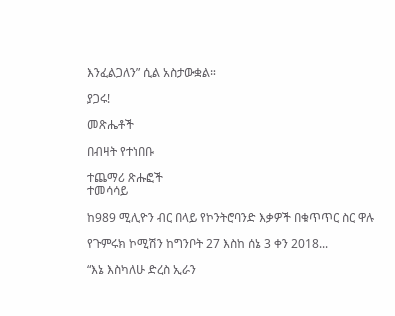እንፈልጋለን” ሲል አስታውቋል።

ያጋሩ!

መጽሔቶች

በብዛት የተነበቡ

ተጨማሪ ጽሑፎች
ተመሳሳይ

ከ989 ሚሊዮን ብር በላይ የኮንትሮባንድ እቃዎች በቁጥጥር ስር ዋሉ

የጉምሩክ ኮሚሽን ከግንቦት 27 እስከ ሰኔ 3 ቀን 2018...

“እኔ እስካለሁ ድረስ ኢራን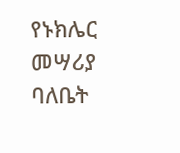የኑክሌር መሣሪያ ባለቤት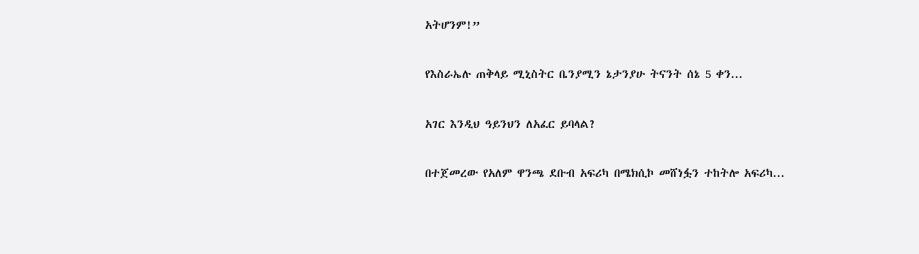አትሆንም!”

የእስራኤሉ ጠቅላይ ሚኒስትር ቤንያሚን ኔታንያሁ ትናንት ሰኔ 5 ቀን...

አገር እንዲህ ዓይንህን ለአፈር ይባላል?

በተጀመረው የአለም ዋንጫ ደቡብ አፍሪካ በሜክሲኮ መሸነፏን ተከትሎ አፍሪካ...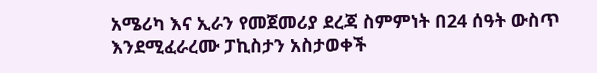አሜሪካ እና ኢራን የመጀመሪያ ደረጃ ስምምነት በ24 ሰዓት ውስጥ እንደሚፈራረሙ ፓኪስታን አስታወቀች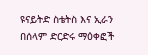ዩናይትድ ስቴትስ እና ኢራን በሰላም ድርድሩ ማዕቀፎች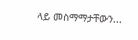ላይ መስማማታቸውን...